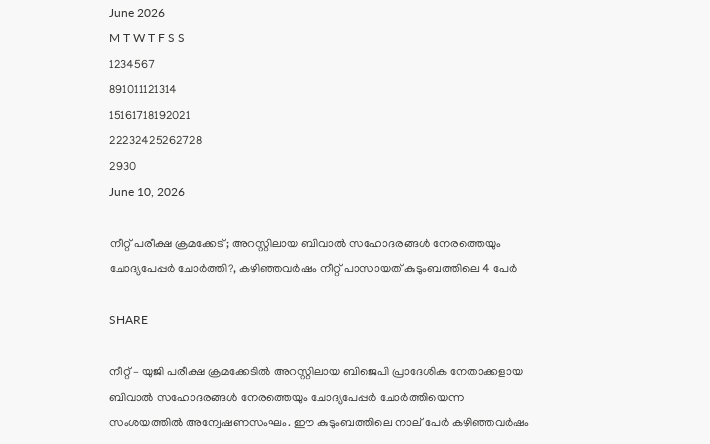June 2026
M T W T F S S
1234567
891011121314
15161718192021
22232425262728
2930
June 10, 2026

നീറ്റ് പരീക്ഷ ക്രമക്കേട്; അറസ്റ്റിലായ ബിവാൽ സഹോദരങ്ങൾ നേരത്തെയും ചോദ്യപേപ്പർ ചോർത്തി?, കഴിഞ്ഞവർഷം നീറ്റ് പാസായത് കുടുംബത്തിലെ 4 പേർ

SHARE

നീറ്റ് – യുജി പരീക്ഷ ക്രമക്കേടിൽ അറസ്റ്റിലായ ബിജെപി പ്രാദേശിക നേതാക്കളായ ബിവാൽ സഹോദരങ്ങൾ നേരത്തെയും ചോദ്യപേപ്പർ ചോർത്തിയെന്ന സംശയത്തിൽ അന്വേഷണസംഘം. ഈ കുടുംബത്തിലെ നാല് പേർ കഴിഞ്ഞവർഷം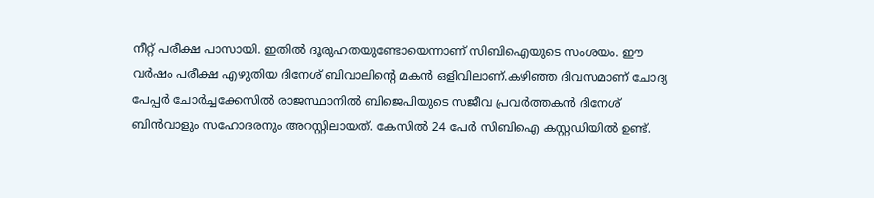നീറ്റ് പരീക്ഷ പാസായി. ഇതിൽ ദൂരുഹതയുണ്ടോയെന്നാണ് സിബിഐയുടെ സംശയം. ഈ വർഷം പരീക്ഷ എഴുതിയ ദിനേശ് ബിവാലിന്റെ മകൻ ഒളിവിലാണ്.കഴിഞ്ഞ ദിവസമാണ് ചോദ്യ പേപ്പർ ചോർച്ചക്കേസിൽ രാജസ്ഥാനിൽ ബിജെപിയുടെ സജീവ പ്രവർത്തകൻ ദിനേശ് ബിൻവാളും സഹോദരനും അറസ്റ്റിലായത്. കേസിൽ 24 പേർ സിബിഐ കസ്റ്റഡിയിൽ ഉണ്ട്.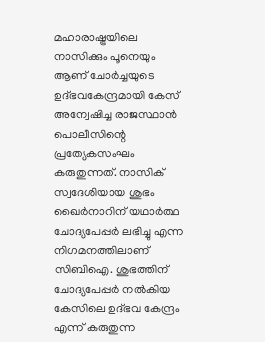മഹാരാഷ്ട്രയിലെ നാസിക്കും പൂനെയും ആണ് ചോർച്ചയുടെ ഉദ്‌ഭവകേന്ദ്രമായി കേസ് അന്വേഷിച്ച രാജസ്ഥാൻ പൊലീസിന്റെ പ്രത്യേകസംഘം കരുതുന്നത്. നാസിക് സ്വദേശിയായ ശുഭം ഖൈർനാറിന് യഥാർത്ഥ ചോദ്യപേപ്പർ ലഭിച്ചു എന്ന നിഗമനത്തിലാണ് സിബിഐ. ശുഭത്തിന് ചോദ്യപേപ്പർ നൽകിയ കേസിലെ ഉദ്ഭവ കേന്ദ്രം എന്ന് കരുതുന്ന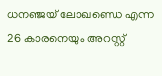ധനഞ്ജയ് ലോഖണ്ഡെ എന്ന 26 കാരനെയും അറസ്റ്റ്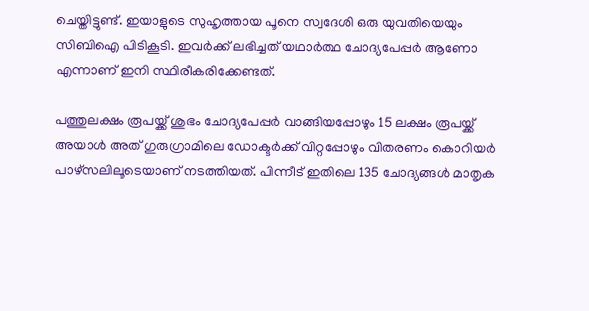ചെയ്തിട്ടുണ്ട്. ഇയാളുടെ സുഹൃത്തായ പൂനെ സ്വദേശി ഒരു യുവതിയെയും സിബിഐ പിടികൂടി. ഇവർക്ക് ലഭിച്ചത് യഥാർത്ഥ ചോദ്യപേപ്പർ ആണോ എന്നാണ് ഇനി സ്ഥിരീകരിക്കേണ്ടത്.

പത്തുലക്ഷം രൂപയ്ക്ക് ശുഭം ചോദ്യപേപ്പർ വാങ്ങിയപ്പോഴും 15 ലക്ഷം രൂപയ്ക്ക് അയാൾ അത് ഗുരുഗ്രാമിലെ ഡോക്ടർക്ക് വിറ്റപ്പോഴും വിതരണം കൊറിയർ പാഴ്സലിലൂടെയാണ് നടത്തിയത്. പിന്നീട് ഇതിലെ 135 ചോദ്യങ്ങൾ മാതൃക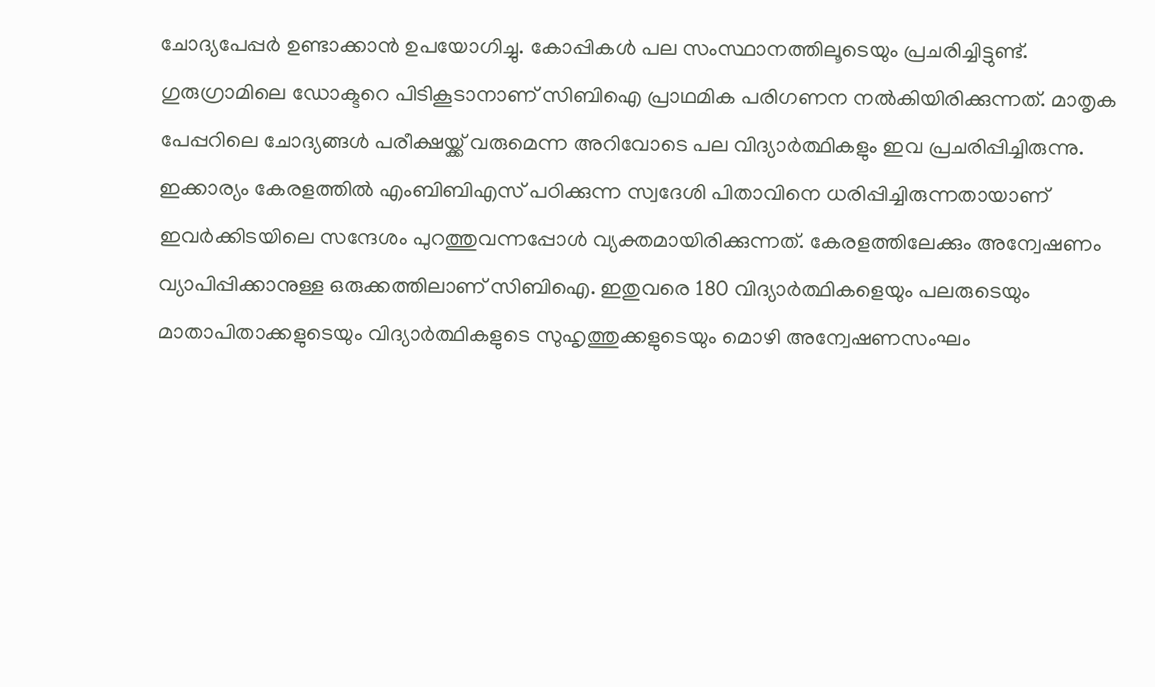ചോദ്യപേപ്പർ ഉണ്ടാക്കാൻ ഉപയോഗിച്ചു. കോപ്പികൾ പല സംസ്ഥാനത്തിലൂടെയും പ്രചരിച്ചിട്ടുണ്ട്. ഗുരുഗ്രാമിലെ ഡോക്ടറെ പിടികൂടാനാണ് സിബിഐ പ്രാഥമിക പരിഗണന നൽകിയിരിക്കുന്നത്. മാതൃക പേപ്പറിലെ ചോദ്യങ്ങൾ പരീക്ഷയ്ക്ക് വരുമെന്ന അറിവോടെ പല വിദ്യാർത്ഥികളും ഇവ പ്രചരിപ്പിച്ചിരുന്നു. ഇക്കാര്യം കേരളത്തിൽ എംബിബിഎസ് പഠിക്കുന്ന സ്വദേശി പിതാവിനെ ധരിപ്പിച്ചിരുന്നതായാണ് ഇവർക്കിടയിലെ സന്ദേശം പുറത്തുവന്നപ്പോൾ വ്യക്തമായിരിക്കുന്നത്. കേരളത്തിലേക്കും അന്വേഷണം വ്യാപിപ്പിക്കാനുള്ള ഒരുക്കത്തിലാണ് സിബിഐ. ഇതുവരെ 180 വിദ്യാർത്ഥികളെയും പലരുടെയും മാതാപിതാക്കളുടെയും വിദ്യാർത്ഥികളുടെ സുഹൃത്തുക്കളുടെയും മൊഴി അന്വേഷണസംഘം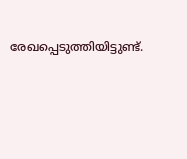രേഖപ്പെടുത്തിയിട്ടുണ്ട്.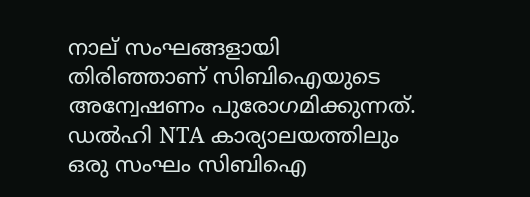നാല് സംഘങ്ങളായി തിരിഞ്ഞാണ് സിബിഐയുടെ അന്വേഷണം പുരോഗമിക്കുന്നത്. ഡൽഹി NTA കാര്യാലയത്തിലും ഒരു സംഘം സിബിഐ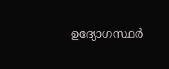ഉദ്യോഗസ്ഥർ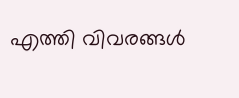എത്തി വിവരങ്ങൾ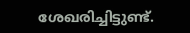ശേഖരിച്ചിട്ടുണ്ട്.